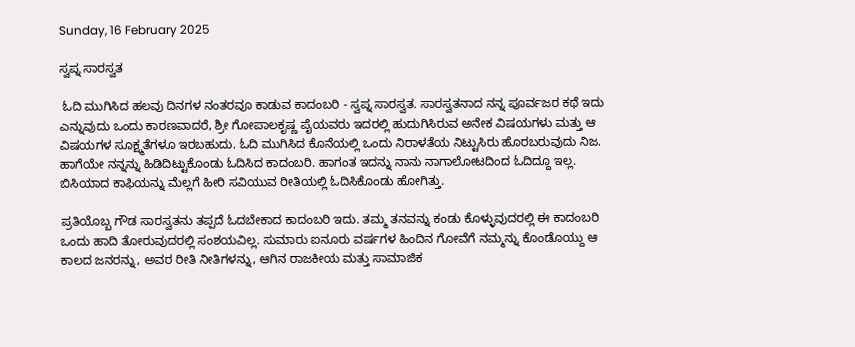Sunday, 16 February 2025

ಸ್ವಪ್ನ ಸಾರಸ್ವತ

 ಓದಿ ಮುಗಿಸಿದ ಹಲವು ದಿನಗಳ ನಂತರವೂ ಕಾಡುವ ಕಾದಂಬರಿ - ಸ್ವಪ್ನ ಸಾರಸ್ವತ. ಸಾರಸ್ವತನಾದ ನನ್ನ ಪೂರ್ವಜರ ಕಥೆ ಇದು ಎನ್ನುವುದು ಒಂದು ಕಾರಣವಾದರೆ, ಶ್ರೀ ಗೋಪಾಲಕೃಷ್ಣ ಪೈಯವರು ಇದರಲ್ಲಿ ಹುದುಗಿಸಿರುವ ಅನೇಕ ವಿಷಯಗಳು ಮತ್ತು ಆ ವಿಷಯಗಳ ಸೂಕ್ಷ್ಮತೆಗಳೂ ಇರಬಹುದು. ಓದಿ ಮುಗಿಸಿದ ಕೊನೆಯಲ್ಲಿ ಒಂದು ನಿರಾಳತೆಯ ನಿಟ್ಟುಸಿರು ಹೊರಬರುವುದು ನಿಜ. ಹಾಗೆಯೇ ನನ್ನನ್ನು ಹಿಡಿದಿಟ್ಟುಕೊಂಡು ಓದಿಸಿದ ಕಾದಂಬರಿ. ಹಾಗಂತ ಇದನ್ನು ನಾನು ನಾಗಾಲೋಟದಿಂದ ಓದಿದ್ದೂ ಇಲ್ಲ. ಬಿಸಿಯಾದ ಕಾಫಿಯನ್ನು ಮೆಲ್ಲಗೆ ಹೀರಿ ಸವಿಯುವ ರೀತಿಯಲ್ಲಿ ಓದಿಸಿಕೊಂಡು ಹೋಗಿತ್ತು.

ಪ್ರತಿಯೊಬ್ಬ ಗೌಡ ಸಾರಸ್ವತನು ತಪ್ಪದೆ ಓದಬೇಕಾದ ಕಾದಂಬರಿ ಇದು. ತಮ್ಮ ತನವನ್ನು ಕಂಡು ಕೊಳ್ಳುವುದರಲ್ಲಿ ಈ ಕಾದಂಬರಿ ಒಂದು ಹಾದಿ ತೋರುವುದರಲ್ಲಿ ಸಂಶಯವಿಲ್ಲ. ಸುಮಾರು ಐನೂರು ವರ್ಷಗಳ ಹಿಂದಿನ ಗೋವೆಗೆ ನಮ್ಮನ್ನು ಕೊಂಡೊಯ್ದು ಆ ಕಾಲದ ಜನರನ್ನು, ಅವರ ರೀತಿ ನೀತಿಗಳನ್ನು, ಆಗಿನ ರಾಜಕೀಯ ಮತ್ತು ಸಾಮಾಜಿಕ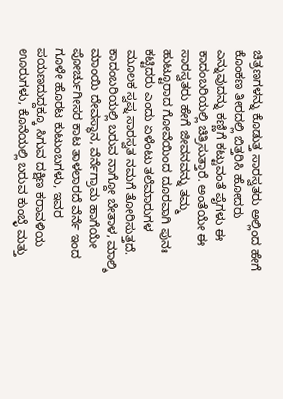ಚಿತ್ರಣಗಳನ್ನು ಕೊಡುತ್ತ ಸಾರಸ್ವತರು ಅಲ್ಲಿಂದ ಹೇಗೆ ಕೊಂಕಣ ತೀರದಲ್ಲಿ ಬಿತ್ತರಿಸಿ ಹೋದರು ಎನ್ನುವುದನ್ನು ಕಣ್ಣಿಗೆ ಕಟ್ಟುವಂತೆ ಪೈಗಳು ಈ ಕಾದಂಬರಿಯಲ್ಲಿ ಚಿತ್ರಿಸುತ್ತಾರೆ. ಅಂತೆಯೇ ಈ ಸಾರಸ್ವತರು ಹೇಗೆ ಜೀವನವನ್ನು ತಮ್ಮ ಹುಟ್ಟೂರಾದ ಗೋವೆಯಿಂದ ದೂರವಾಗಿ ಪುನಃ ಕಟ್ಟಿದರು ಎಂದು ಏಳೆಂಟು ತಲೆಮಾರುಗಳ ಮೂಲಕ ಸ್ವಪ್ನ ಸಾರಸ್ವತ ನಮಗೆ ತೋರಿಸುತ್ತದೆ.
ಕಾದಂಬರಿಯಲ್ಲಿ ಬರುವ ನಾಗ್ದೋ ಬೇತಾಳ, ಮಾಲ್ಶಿ ಮಾಂಯಿ ದೇವಸ್ಥಾನ, ವೆರ್ನೆಗ್ರಾಮ ಹಾಗೆಯೇ ಪೋರ್ಚುಗೀಸರ ಕಾಟ ತಾಳಲಾರದೆ ವೆರ್ನೆ ಇಂದ ಗೂಳೇ ಹೊರಟ ಕುಟುಂಬಗಳು, ಇವರ ಪಯಣದುದ್ದಕ್ಕೂ ಸಿಗುವ ದಕ್ಷಿಣ ಕರಾವಳಿಯ ಊರುಗಳು, ಕೊನೆಯಲ್ಲಿ ಬರುವ ಕುಂಬ್ಳೆ ಮತ್ತು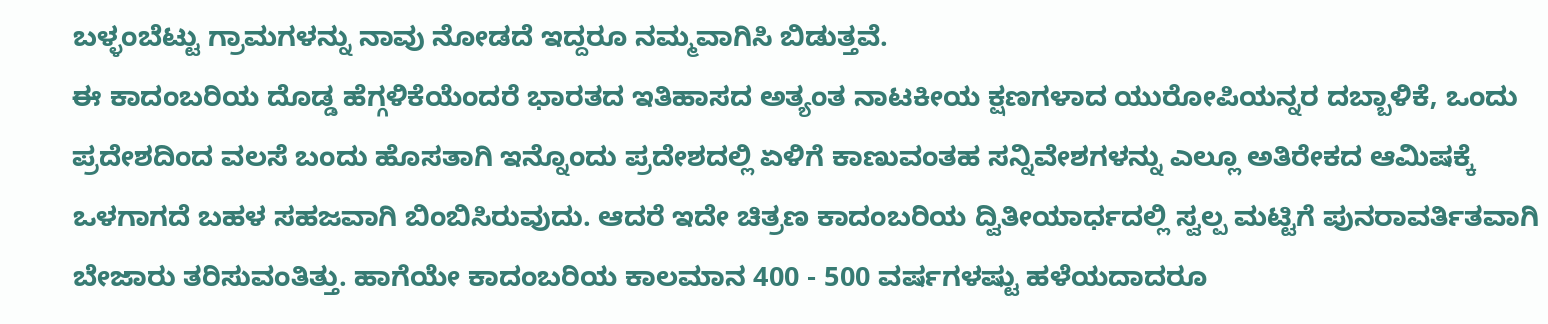ಬಳ್ಳಂಬೆಟ್ಟು ಗ್ರಾಮಗಳನ್ನು ನಾವು ನೋಡದೆ ಇದ್ದರೂ ನಮ್ಮವಾಗಿಸಿ ಬಿಡುತ್ತವೆ.
ಈ ಕಾದಂಬರಿಯ ದೊಡ್ಡ ಹೆಗ್ಗಳಿಕೆಯೆಂದರೆ ಭಾರತದ ಇತಿಹಾಸದ ಅತ್ಯಂತ ನಾಟಕೀಯ ಕ್ಷಣಗಳಾದ ಯುರೋಪಿಯನ್ನರ ದಬ್ಬಾಳಿಕೆ, ಒಂದು ಪ್ರದೇಶದಿಂದ ವಲಸೆ ಬಂದು ಹೊಸತಾಗಿ ಇನ್ನೊಂದು ಪ್ರದೇಶದಲ್ಲಿ ಏಳಿಗೆ ಕಾಣುವಂತಹ ಸನ್ನಿವೇಶಗಳನ್ನು ಎಲ್ಲೂ ಅತಿರೇಕದ ಆಮಿಷಕ್ಕೆ ಒಳಗಾಗದೆ ಬಹಳ ಸಹಜವಾಗಿ ಬಿಂಬಿಸಿರುವುದು. ಆದರೆ ಇದೇ ಚಿತ್ರಣ ಕಾದಂಬರಿಯ ದ್ವಿತೀಯಾರ್ಧದಲ್ಲಿ ಸ್ವಲ್ಪ ಮಟ್ಟಿಗೆ ಪುನರಾವರ್ತಿತವಾಗಿ ಬೇಜಾರು ತರಿಸುವಂತಿತ್ತು. ಹಾಗೆಯೇ ಕಾದಂಬರಿಯ ಕಾಲಮಾನ 400 - 500 ವರ್ಷಗಳಷ್ಟು ಹಳೆಯದಾದರೂ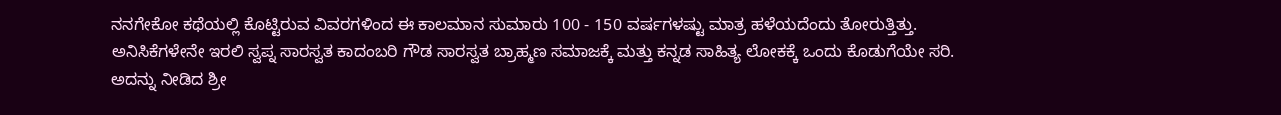ನನಗೇಕೋ ಕಥೆಯಲ್ಲಿ ಕೊಟ್ಟಿರುವ ವಿವರಗಳಿಂದ ಈ ಕಾಲಮಾನ ಸುಮಾರು 100 - 150 ವರ್ಷಗಳಷ್ಟು ಮಾತ್ರ ಹಳೆಯದೆಂದು ತೋರುತ್ತಿತ್ತು.
ಅನಿಸಿಕೆಗಳೇನೇ ಇರಲಿ ಸ್ವಪ್ನ ಸಾರಸ್ವತ ಕಾದಂಬರಿ ಗೌಡ ಸಾರಸ್ವತ ಬ್ರಾಹ್ಮಣ ಸಮಾಜಕ್ಕೆ ಮತ್ತು ಕನ್ನಡ ಸಾಹಿತ್ಯ ಲೋಕಕ್ಕೆ ಒಂದು ಕೊಡುಗೆಯೇ ಸರಿ. ಅದನ್ನು ನೀಡಿದ ಶ್ರೀ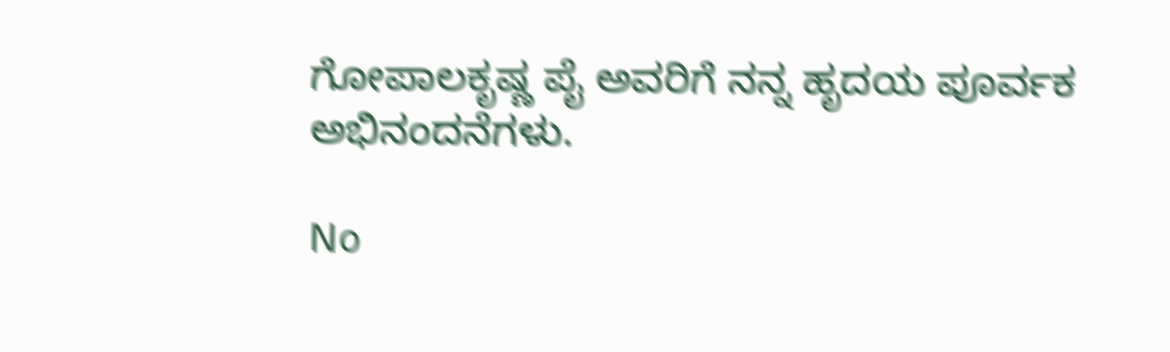ಗೋಪಾಲಕೃಷ್ಣ ಪೈ ಅವರಿಗೆ ನನ್ನ ಹೃದಯ ಪೂರ್ವಕ ಅಭಿನಂದನೆಗಳು.

No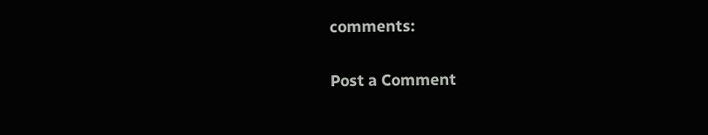comments:

Post a Comment